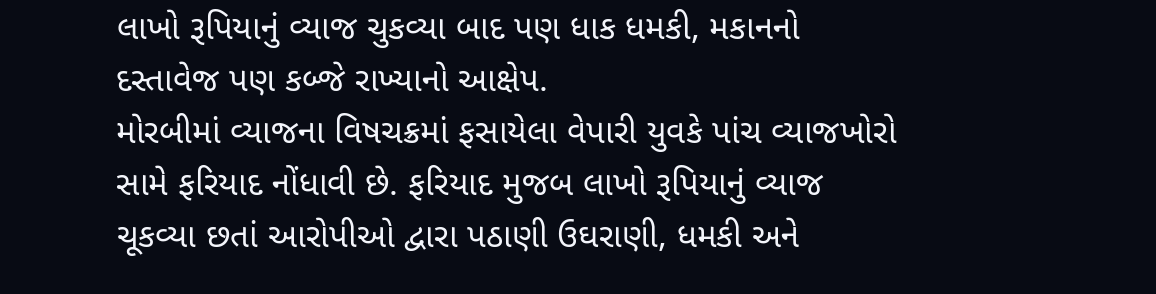લાખો રૂપિયાનું વ્યાજ ચુકવ્યા બાદ પણ ધાક ધમકી, મકાનનો દસ્તાવેજ પણ કબ્જે રાખ્યાનો આક્ષેપ.
મોરબીમાં વ્યાજના વિષચક્રમાં ફસાયેલા વેપારી યુવકે પાંચ વ્યાજખોરો સામે ફરિયાદ નોંધાવી છે. ફરિયાદ મુજબ લાખો રૂપિયાનું વ્યાજ ચૂકવ્યા છતાં આરોપીઓ દ્વારા પઠાણી ઉઘરાણી, ધમકી અને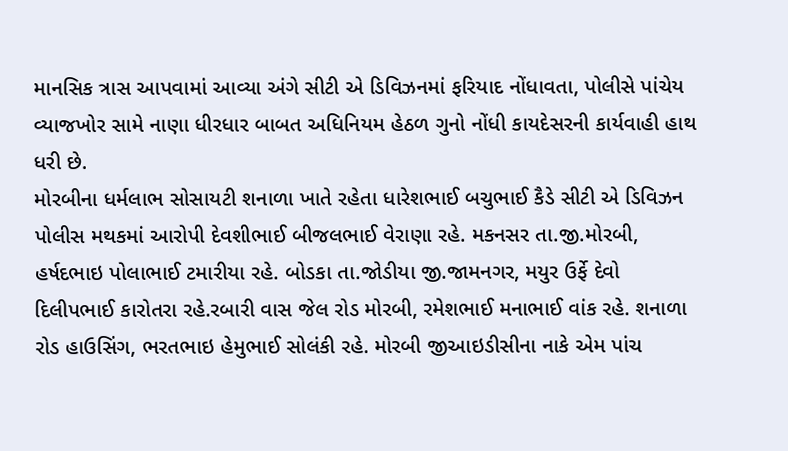માનસિક ત્રાસ આપવામાં આવ્યા અંગે સીટી એ ડિવિઝનમાં ફરિયાદ નોંધાવતા, પોલીસે પાંચેય વ્યાજખોર સામે નાણા ધીરધાર બાબત અધિનિયમ હેઠળ ગુનો નોંધી કાયદેસરની કાર્યવાહી હાથ ધરી છે.
મોરબીના ધર્મલાભ સોસાયટી શનાળા ખાતે રહેતા ધારેશભાઈ બચુભાઈ કૈડે સીટી એ ડિવિઝન પોલીસ મથકમાં આરોપી દેવશીભાઈ બીજલભાઈ વેરાણા રહે. મકનસર તા.જી.મોરબી, હર્ષદભાઇ પોલાભાઈ ટમારીયા રહે. બોડકા તા.જોડીયા જી.જામનગર, મયુર ઉર્ફે દેવો દિલીપભાઈ કારોતરા રહે.રબારી વાસ જેલ રોડ મોરબી, રમેશભાઈ મનાભાઈ વાંક રહે. શનાળા રોડ હાઉસિંગ, ભરતભાઇ હેમુભાઈ સોલંકી રહે. મોરબી જીઆઇડીસીના નાકે એમ પાંચ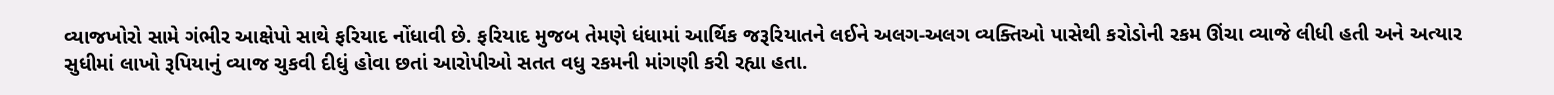વ્યાજખોરો સામે ગંભીર આક્ષેપો સાથે ફરિયાદ નોંધાવી છે. ફરિયાદ મુજબ તેમણે ધંધામાં આર્થિક જરૂરિયાતને લઈને અલગ-અલગ વ્યક્તિઓ પાસેથી કરોડોની રકમ ઊંચા વ્યાજે લીધી હતી અને અત્યાર સુધીમાં લાખો રૂપિયાનું વ્યાજ ચુકવી દીધું હોવા છતાં આરોપીઓ સતત વધુ રકમની માંગણી કરી રહ્યા હતા.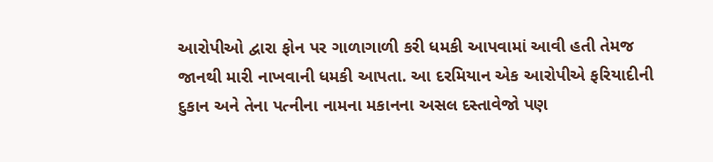આરોપીઓ દ્વારા ફોન પર ગાળાગાળી કરી ધમકી આપવામાં આવી હતી તેમજ જાનથી મારી નાખવાની ધમકી આપતા. આ દરમિયાન એક આરોપીએ ફરિયાદીની દુકાન અને તેના પત્નીના નામના મકાનના અસલ દસ્તાવેજો પણ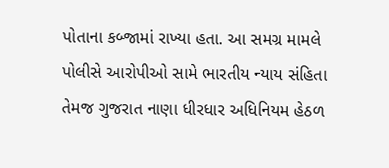પોતાના કબ્જામાં રાખ્યા હતા. આ સમગ્ર મામલે પોલીસે આરોપીઓ સામે ભારતીય ન્યાય સંહિતા તેમજ ગુજરાત નાણા ધીરધાર અધિનિયમ હેઠળ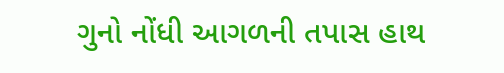ગુનો નોંધી આગળની તપાસ હાથ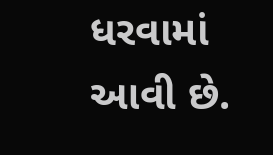ધરવામાં આવી છે.